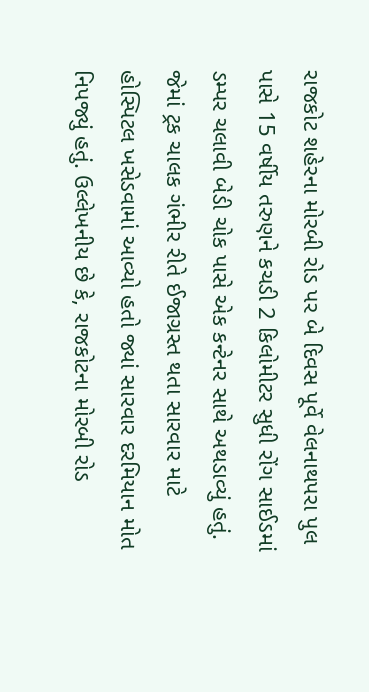રાજકોટ શહેરના મોરબી રોડ પર બે દિવસ પૂર્વે વેલનાથપરા પુલ પાસે 15 વર્ષીય તરુણને કચડી 2 કિલોમીટર સુધી રોંગ સાઈડમાં ડમ્પર ચલાવી બેડી ચોક પાસે એક કન્ટેનર સાથે અથડાવ્યું હતું. જેમાં ટ્રક ચાલક ગંભીર રીતે ઈજાગ્રસ્ત થતા સારવાર માટે હોસ્પિટલ ખસેડવામાં આવ્યો હતો જ્યાં સારવાર દરમિયાન મોત નિપજ્યું હતું. ઉલ્લેખનીય છે કે, રાજકોટના મોરબી રોડ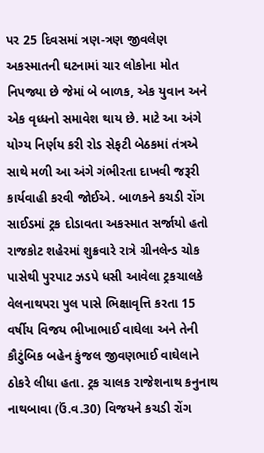પર 25 દિવસમાં ત્રણ-ત્રણ જીવલેણ અકસ્માતની ઘટનામાં ચાર લોકોના મોત નિપજ્યા છે જેમાં બે બાળક, એક યુવાન અને એક વૃધ્ધનો સમાવેશ થાય છે. માટે આ અંગે યોગ્ય નિર્ણય કરી રોડ સેફટી બેઠકમાં તંત્રએ સાથે મળી આ અંગે ગંભીરતા દાખવી જરૂરી કાર્યવાહી કરવી જોઈએ. બાળકને કચડી રોંગ સાઈડમાં ટ્રક દોડાવતા અકસ્માત સર્જાયો હતો
રાજકોટ શહેરમાં શુક્રવારે રાત્રે ગ્રીનલેન્ડ ચોક પાસેથી પુરપાટ ઝડપે ધસી આવેલા ટ્રકચાલકે વેલનાથપરા પુલ પાસે ભિક્ષાવૃત્તિ કરતા 15 વર્ષીય વિજય ભીખાભાઈ વાઘેલા અને તેની કૌટુંબિક બહેન કુંજલ જીવણભાઈ વાઘેલાને ઠોકરે લીધા હતા. ટ્રક ચાલક રાજેશનાથ કનુનાથ નાથબાવા (ઉં.વ.30) વિજયને કચડી રોંગ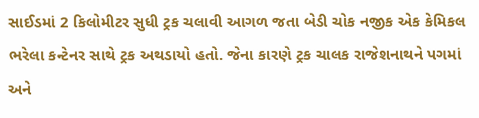સાઈડમાં 2 કિલોમીટર સુધી ટ્રક ચલાવી આગળ જતા બેડી ચોક નજીક એક કેમિકલ ભરેલા કન્ટેનર સાથે ટ્રક અથડાયો હતો. જેના કારણે ટ્રક ચાલક રાજેશનાથને પગમાં અને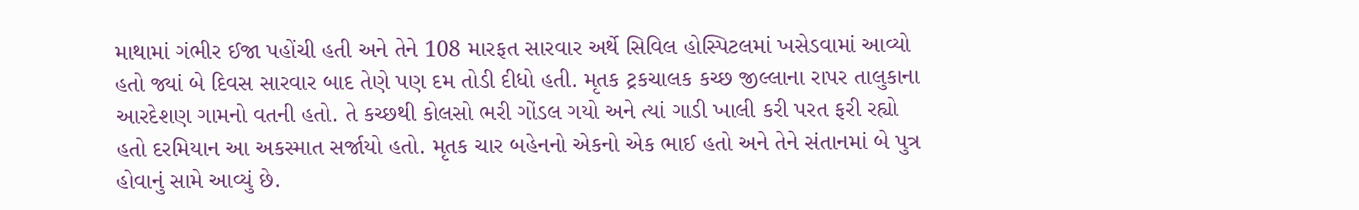માથામાં ગંભીર ઈજા પહોંચી હતી અને તેને 108 મારફત સારવાર અર્થે સિવિલ હોસ્પિટલમાં ખસેડવામાં આવ્યો હતો જ્યાં બે દિવસ સારવાર બાદ તેણે પણ દમ તોડી દીધો હતી. મૃતક ટ્રકચાલક કચ્છ જીલ્લાના રાપર તાલુકાના આરદેશણ ગામનો વતની હતો. તે કચ્છથી કોલસો ભરી ગોંડલ ગયો અને ત્યાં ગાડી ખાલી કરી પરત ફરી રહ્યો હતો દરમિયાન આ અકસ્માત સર્જાયો હતો. મૃતક ચાર બહેનનો એકનો એક ભાઈ હતો અને તેને સંતાનમાં બે પુત્ર હોવાનું સામે આવ્યું છે.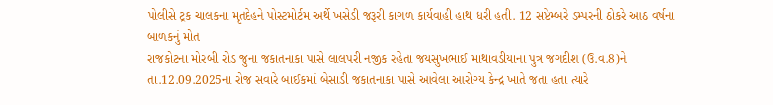પોલીસે ટ્રક ચાલકના મૃતદેહને પોસ્ટમોર્ટમ અર્થે ખસેડી જરૂરી કાગળ કાર્યવાહી હાથ ધરી હતી. 12 સપ્ટેમ્બરે ડમ્પરની ઠોકરે આઠ વર્ષના બાળકનું મોત
રાજકોટના મોરબી રોડ જુના જકાતનાકા પાસે લાલપરી નજીક રહેતા જયસુખભાઈ માથાવડીયાના પુત્ર જગદીશ (ઉ.વ.8)ને તા.12.09.2025ના રોજ સવારે બાઈકમાં બેસાડી જકાતનાકા પાસે આવેલા આરોગ્ય કેન્દ્ર ખાતે જતા હતા ત્યારે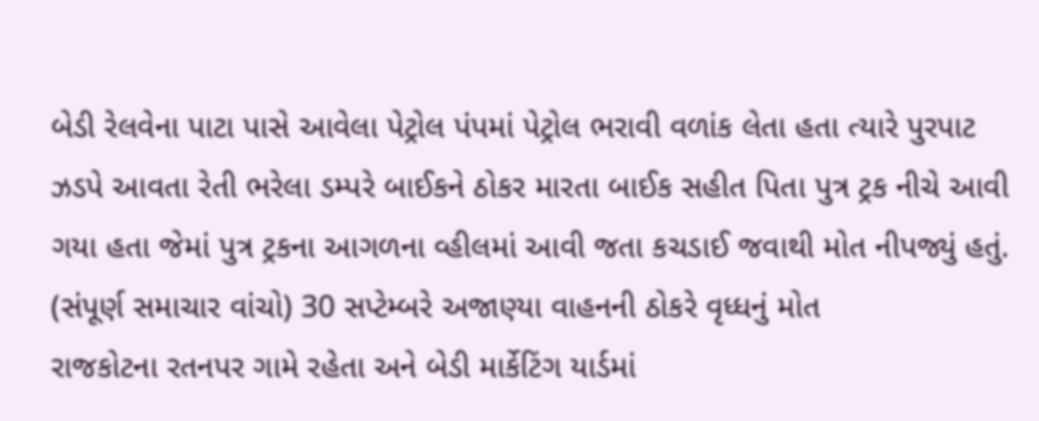બેડી રેલવેના પાટા પાસે આવેલા પેટ્રોલ પંપમાં પેટ્રોલ ભરાવી વળાંક લેતા હતા ત્યારે પુરપાટ ઝડપે આવતા રેતી ભરેલા ડમ્પરે બાઈકને ઠોકર મારતા બાઈક સહીત પિતા પુત્ર ટ્રક નીચે આવી ગયા હતા જેમાં પુત્ર ટ્રકના આગળના વ્હીલમાં આવી જતા કચડાઈ જવાથી મોત નીપજ્યું હતું. (સંપૂર્ણ સમાચાર વાંચો) 30 સપ્ટેમ્બરે અજાણ્યા વાહનની ઠોકરે વૃધ્ધનું મોત
રાજકોટના રતનપર ગામે રહેતા અને બેડી માર્કેટિંગ યાર્ડમાં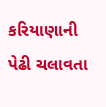કરિયાણાની પેઢી ચલાવતા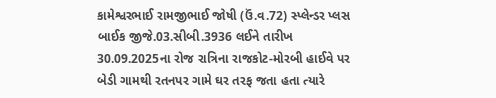કામેશ્વરભાઈ રામજીભાઈ જોષી (ઉં.વ.72) સ્પ્લેન્ડર પ્લસ બાઈક જીજે.03.સીબી.3936 લઈને તારીખ 30.09.2025ના રોજ રાત્રિના રાજકોટ-મોરબી હાઈવે પર બેડી ગામથી રતનપર ગામે ઘર તરફ જતા હતા ત્યારે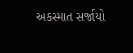અકસ્માત સર્જાયો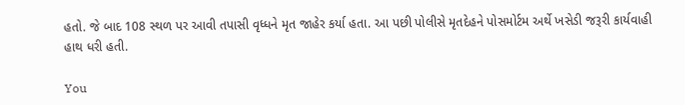હતો. જે બાદ 108 સ્થળ પર આવી તપાસી વૃધ્ધને મૃત જાહેર કર્યા હતા. આ પછી પોલીસે મૃતદેહને પોસમોર્ટમ અર્થે ખસેડી જરૂરી કાર્યવાહી હાથ ધરી હતી.

You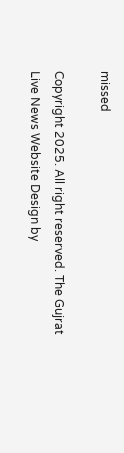missed

Copyright 2025. All right reserved. The Gujrat Live News Website Design by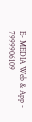E- MEDIA Web & App - 7999906109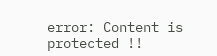error: Content is protected !!